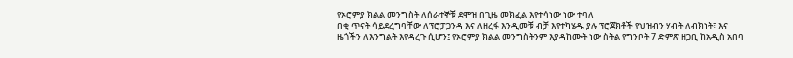የኦሮምያ ክልል መንግስት ለሰራተኞቹ ደሞዝ በጊዜ መክፈል እየተሳነው ነው ተባለ
በቂ ጥናት ሳይደረግባቸው ለፕሮፓጋንዳ እና ለዘረፋ እንዲመቹ ብቻ እየተካሄዱ ያሉ ፕሮጀክቶች የህዝብን ሃብት ለብክነት፣ እና ዜጎችን ለእንግልት እየዳረጉ ሲሆን፤ የኦሮምያ ክልል መንግስትንም እያዳከሙት ነው ስትል የግንቦት 7 ድምጽ ዘጋቢ ከአዲስ አበባ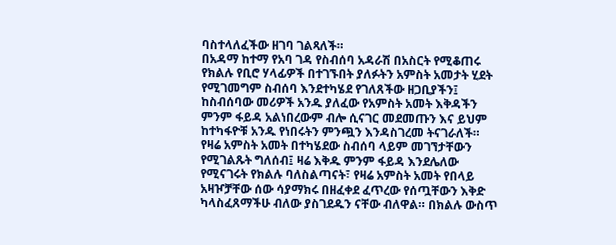ባስተላለፈችው ዘገባ ገልጻለች።
በአዳማ ከተማ የአባ ገዳ የስብሰባ አዳራሽ በአስርት የሚቆጠሩ የክልሉ የቢሮ ሃላፊዎች በተገኙበት ያለፉትን አምስት አመታት ሂደት የሚገመግም ስብሰባ እንደተካሄደ የገለጸችው ዘጋቢያችን፤ ከስብሰባው መሪዎች አንዱ ያለፈው የአምስት አመት እቅዳችን ምንም ፋይዳ አልነበረውም ብሎ ሲናገር መደመጡን እና ይህም ከተካፋዮቹ አንዱ የነበሩትን ምንጯን እንዳስገረመ ትናገራለች።
የዛሬ አምስት አመት በተካሄደው ስብሰባ ላይም መገኘታቸውን የሚገልጹት ግለሰብ፤ ዛሬ እቅዱ ምንም ፋይዳ እንደሌለው የሚናገሩት የክልሉ ባለስልጣናት፣ የዛሬ አምስት አመት የበላይ አዛዦቻቸው ሰው ሳያማክሩ በዘፈቀደ ፈጥረው የሰጧቸውን እቅድ ካላስፈጸማችሁ ብለው ያስገደዱን ናቸው ብለዋል። በክልሉ ውስጥ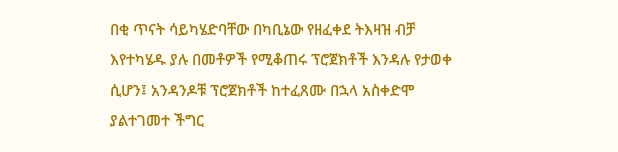በቂ ጥናት ሳይካሄድባቸው በካቢኔው የዘፈቀደ ትእዛዝ ብቻ እየተካሄዱ ያሉ በመቶዎች የሚቆጠሩ ፕሮጀክቶች እንዳሉ የታወቀ ሲሆን፤ አንዳንዶቹ ፕሮጀክቶች ከተፈጸሙ በኋላ አስቀድሞ ያልተገመተ ችግር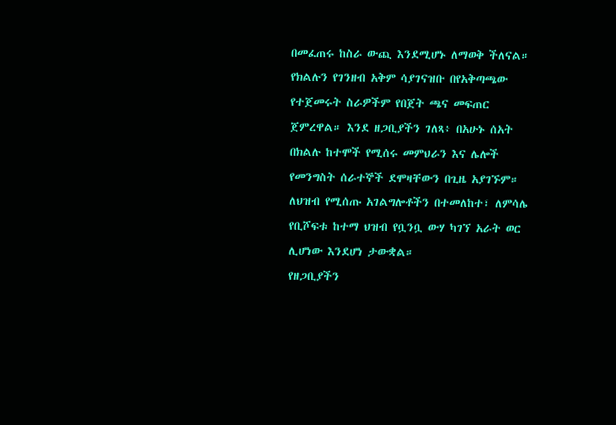በመፈጠሩ ከስራ ውጪ እንደሚሆኑ ለማወቅ ችለናል።
የክልሉን የገንዘብ አቅም ሳያገናዝቡ በየአቅጣጫው የተጀመሩት ስራዎችም የበጀት ጫና መፍጠር ጀምረዋል። እንደ ዘጋቢያችን ገለጻ፥ በአሁኑ ሰአት በክልሉ ከተሞች የሚሰሩ መምህራን እና ሌሎች የመንግስት ሰራተኞች ደሞዛቸውን በጊዜ አያገኙም። ለህዝብ የሚሰጡ አገልግሎቶችን በተመለከተ፣ ለምሳሌ የቢሾፍቱ ከተማ ህዝብ የቧንቧ ውሃ ካገኘ አራት ወር ሊሆነው እንደሆነ ታውቋል።
የዘጋቢያችን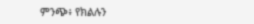ምንጭ፥ የክልሉን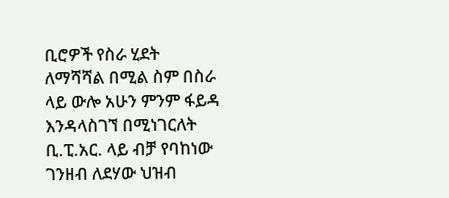ቢሮዎች የስራ ሂደት ለማሻሻል በሚል ስም በስራ ላይ ውሎ አሁን ምንም ፋይዳ እንዳላስገኘ በሚነገርለት ቢ.ፒ.አር. ላይ ብቻ የባከነው ገንዘብ ለደሃው ህዝብ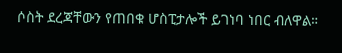ሶስት ደረጃቸውን የጠበቁ ሆስፒታሎች ይገነባ ነበር ብለዋል።